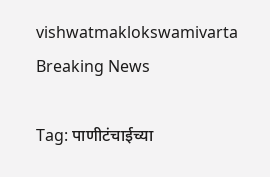vishwatmaklokswamivarta
Breaking News

Tag: पाणीटंचाईच्या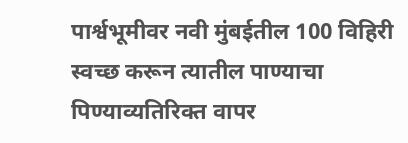पार्श्वभूमीवर नवी मुंबईतील 100 विहिरी स्वच्छ करून त्यातील पाण्याचा पिण्याव्यतिरिक्त वापर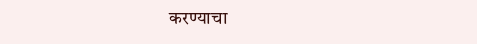करण्याचा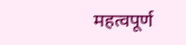महत्वपूर्ण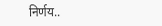निर्णय..